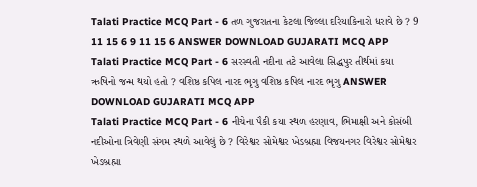Talati Practice MCQ Part - 6 તળ ગુજરાતના કેટલા જિલ્લા દરિયાકિનારો ધરાવે છે ? 9 11 15 6 9 11 15 6 ANSWER DOWNLOAD GUJARATI MCQ APP
Talati Practice MCQ Part - 6 સરસ્વતી નદીના તટે આવેલા સિદ્ધપુર તીર્થમાં કયા ઋષિનો જન્મ થયો હતો ? વશિષ્ઠ કપિલ નારદ ભૃગુ વશિષ્ઠ કપિલ નારદ ભૃગુ ANSWER DOWNLOAD GUJARATI MCQ APP
Talati Practice MCQ Part - 6 નીચેના પૈકી કયા સ્થળ હરણાવ, ભિમાક્ષી અને કોસંબી નદીઓના ત્રિવેણી સંગમ સ્થળે આવેલું છે ? વિરેશ્વર સોમેશ્વર ખેડબ્રહ્મા વિજયનગર વિરેશ્વર સોમેશ્વર ખેડબ્રહ્મા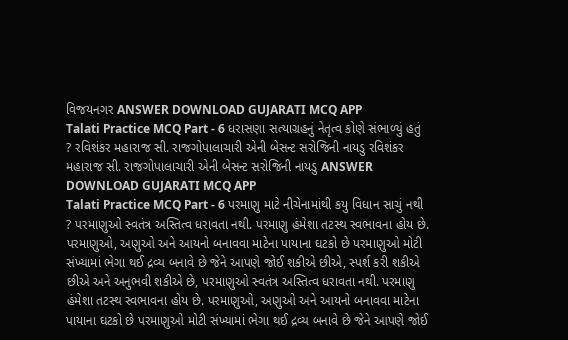વિજયનગર ANSWER DOWNLOAD GUJARATI MCQ APP
Talati Practice MCQ Part - 6 ધરાસણા સત્યાગ્રહનું નેતૃત્વ કોણે સંભાળ્યું હતું ? રવિશંકર મહારાજ સી. રાજગોપાલાચારી એની બેસન્ટ સરોજિની નાયડુ રવિશંકર મહારાજ સી. રાજગોપાલાચારી એની બેસન્ટ સરોજિની નાયડુ ANSWER DOWNLOAD GUJARATI MCQ APP
Talati Practice MCQ Part - 6 પરમાણુ માટે નીચેનામાંથી કયુ વિધાન સાચું નથી ? પરમાણુઓ સ્વતંત્ર અસ્તિત્વ ધરાવતા નથી. પરમાણુ હંમેશા તટસ્થ સ્વભાવના હોય છે. પરમાણુઓ, અણુઓ અને આયનો બનાવવા માટેના પાયાના ઘટકો છે પરમાણુઓ મોટી સંખ્યામાં ભેગા થઈ દ્રવ્ય બનાવે છે જેને આપણે જોઈ શકીએ છીએ, સ્પર્શ કરી શકીએ છીએ અને અનુભવી શકીએ છે, પરમાણુઓ સ્વતંત્ર અસ્તિત્વ ધરાવતા નથી. પરમાણુ હંમેશા તટસ્થ સ્વભાવના હોય છે. પરમાણુઓ, અણુઓ અને આયનો બનાવવા માટેના પાયાના ઘટકો છે પરમાણુઓ મોટી સંખ્યામાં ભેગા થઈ દ્રવ્ય બનાવે છે જેને આપણે જોઈ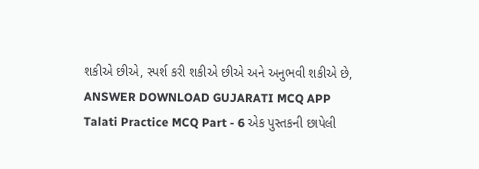શકીએ છીએ, સ્પર્શ કરી શકીએ છીએ અને અનુભવી શકીએ છે, ANSWER DOWNLOAD GUJARATI MCQ APP
Talati Practice MCQ Part - 6 એક પુસ્તકની છાપેલી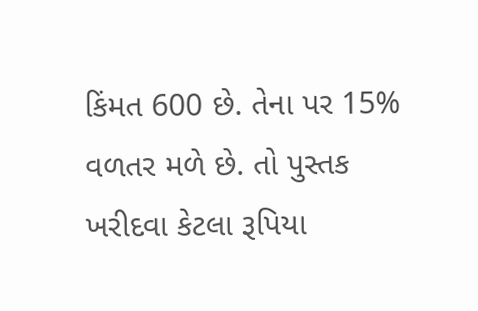કિંમત 600 છે. તેના પર 15% વળતર મળે છે. તો પુસ્તક ખરીદવા કેટલા રૂપિયા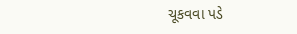ચૂકવવા પડે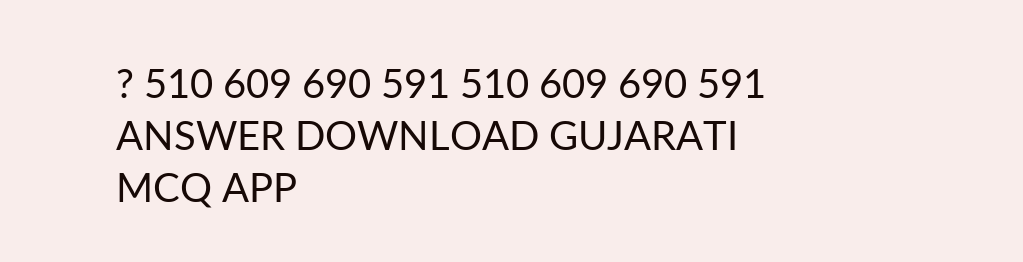? 510 609 690 591 510 609 690 591 ANSWER DOWNLOAD GUJARATI MCQ APP